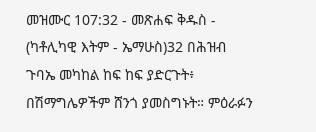መዝሙር 107:32 - መጽሐፍ ቅዱስ - (ካቶሊካዊ እትም - ኤማሁስ)32 በሕዝብ ጉባኤ መካከል ከፍ ከፍ ያድርጉት፥ በሽማግሌዎችም ሸንጎ ያመስግኑት። ምዕራፉን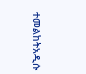ተመልከትአዲሱ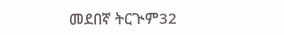መደበኛ ትርጒም32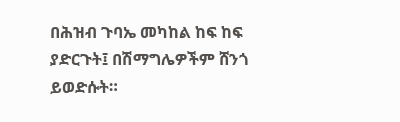በሕዝብ ጉባኤ መካከል ከፍ ከፍ ያድርጉት፤ በሽማግሌዎችም ሸንጎ ይወድሱት።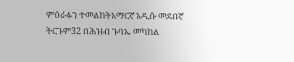ምዕራፉን ተመልከትአማርኛ አዲሱ መደበኛ ትርጉም32 በሕዝብ ጉባኤ መካከል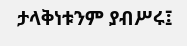ታላቅነቱንም ያብሥሩ፤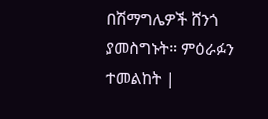በሽማግሌዎች ሸንጎ ያመስግኑት። ምዕራፉን ተመልከት |